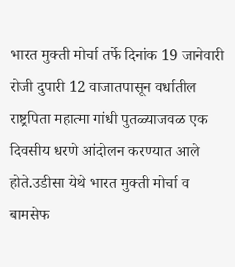भारत मुक्ती मोर्चा तर्फे दिनांक 19 जानेवारी रोजी दुपारी 12 वाजातपासून वर्धातील राष्ट्रपिता महात्मा गांधी पुतळ्याजवळ एक दिवसीय धरणे आंदोलन करण्यात आले होते.उडीसा येथे भारत मुक्ती मोर्चा व बामसेफ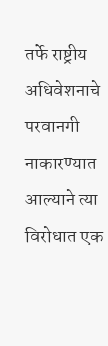तर्फे राष्ट्रीय अधिवेशनाचे परवानगी नाकारण्यात आल्याने त्या विरोधात एक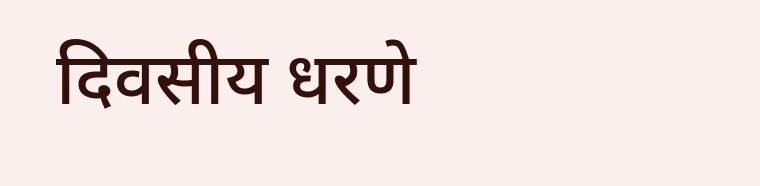दिवसीय धरणे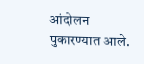आंदोलन पुकारण्यात आले.